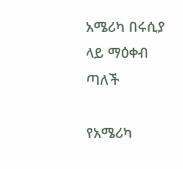አሜሪካ በሩሲያ ላይ ማዕቀብ ጣለች

የአሜሪካ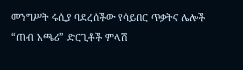መንግሥት ሩሲያ ባደረሰችው የሳይበር ጥቃትና ሌሎች “ጠብ አጫሪ” ድርጊቶች ምላሽ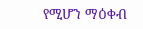የሚሆን ማዕቀብ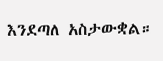እንደጣለ አስታውቋል።